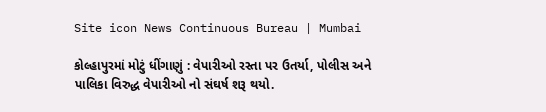Site icon News Continuous Bureau | Mumbai

કોલ્હાપુરમાં મોટું ધીંગાણું : વેપારીઓ રસ્તા પર ઉતર્યા, પોલીસ અને પાલિકા વિરુદ્ધ વેપારીઓ નો સંઘર્ષ શરૂ થયો.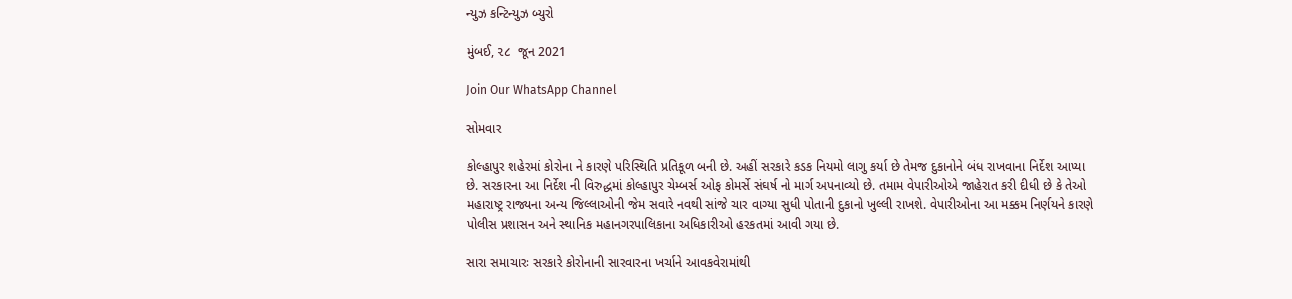ન્યુઝ કન્ટિન્યુઝ બ્યુરો

મુંબઈ, ૨૮  જૂન 2021

Join Our WhatsApp Channel

સોમવાર

કોલ્હાપુર શહેરમાં કોરોના ને કારણે પરિસ્થિતિ પ્રતિકૂળ બની છે. અહીં સરકારે કડક નિયમો લાગુ કર્યા છે તેમજ દુકાનોને બંધ રાખવાના નિર્દેશ આપ્યા છે. સરકારના આ નિર્દેશ ની વિરુદ્ધમાં કોલ્હાપુર ચેમ્બર્સ ઓફ કોમર્સે સંઘર્ષ નો માર્ગ અપનાવ્યો છે. તમામ વેપારીઓએ જાહેરાત કરી દીધી છે કે તેઓ મહારાષ્ટ્ર રાજ્યના અન્ય જિલ્લાઓની જેમ સવારે નવથી સાંજે ચાર વાગ્યા સુધી પોતાની દુકાનો ખુલ્લી રાખશે. વેપારીઓના આ મક્કમ નિર્ણયને કારણે પોલીસ પ્રશાસન અને સ્થાનિક મહાનગરપાલિકાના અધિકારીઓ હરકતમાં આવી ગયા છે.

સારા સમાચારઃ સરકારે કોરોનાની સારવારના ખર્ચાને આવકવેરામાંથી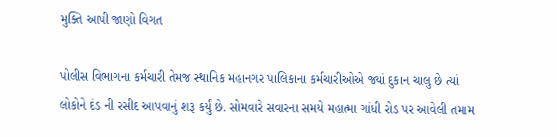મુક્તિ આપી જાણો વિગત

પોલીસ વિભાગના કર્મચારી તેમજ સ્થાનિક મહાનગર પાલિકાના કર્મચારીઓએ જ્યાં દુકાન ચાલુ છે ત્યાં લોકોને દંડ ની રસીદ આપવાનું શરૂ કર્યું છે. સોમવારે સવારના સમયે મહાત્મા ગાંધી રોડ પર આવેલી તમામ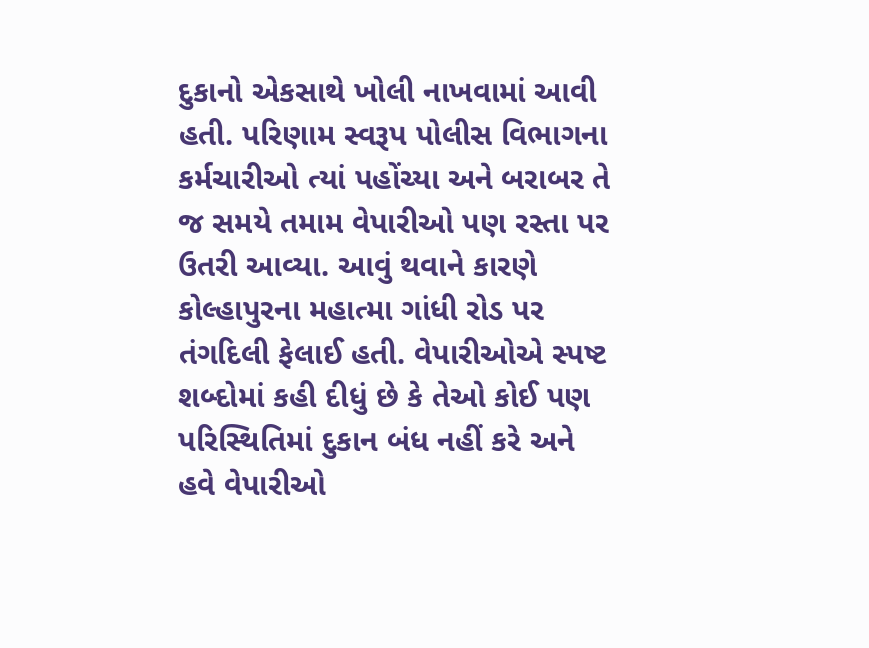દુકાનો એકસાથે ખોલી નાખવામાં આવી હતી. પરિણામ સ્વરૂપ પોલીસ વિભાગના કર્મચારીઓ ત્યાં પહોંચ્યા અને બરાબર તે જ સમયે તમામ વેપારીઓ પણ રસ્તા પર ઉતરી આવ્યા. આવું થવાને કારણે કોલ્હાપુરના મહાત્મા ગાંધી રોડ પર તંગદિલી ફેલાઈ હતી. વેપારીઓએ સ્પષ્ટ શબ્દોમાં કહી દીધું છે કે તેઓ કોઈ પણ પરિસ્થિતિમાં દુકાન બંધ નહીં કરે અને હવે વેપારીઓ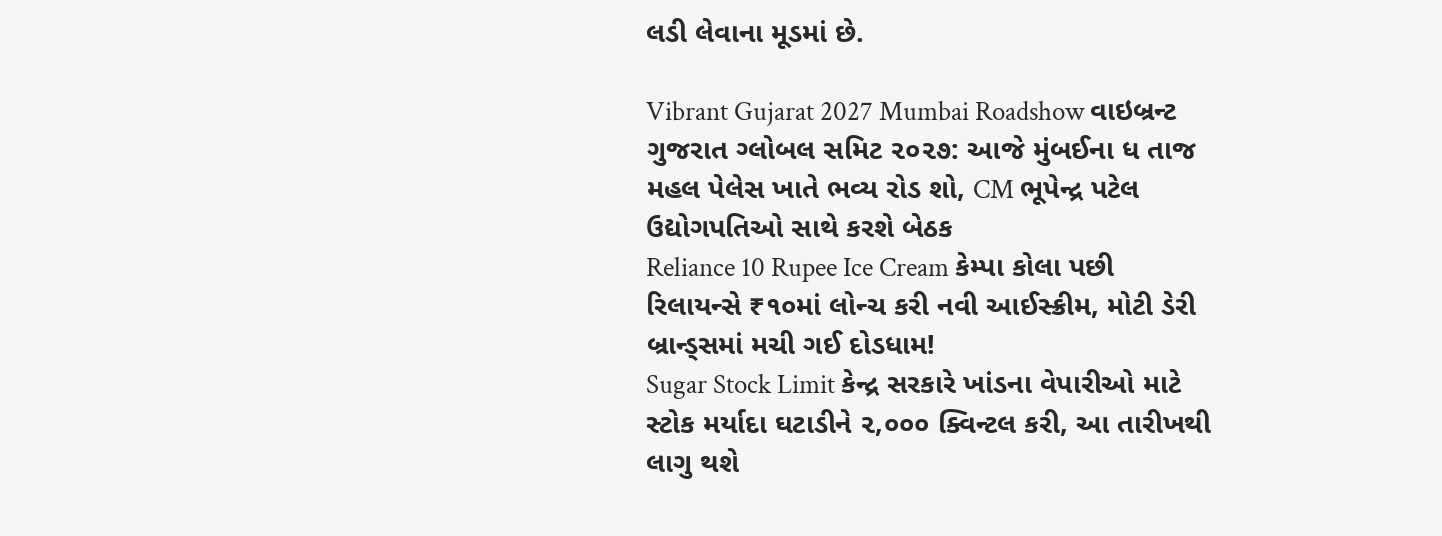લડી લેવાના મૂડમાં છે.

Vibrant Gujarat 2027 Mumbai Roadshow વાઇબ્રન્ટ ગુજરાત ગ્લોબલ સમિટ ૨૦૨૭: આજે મુંબઈના ધ તાજ મહલ પેલેસ ખાતે ભવ્ય રોડ શો, CM ભૂપેન્દ્ર પટેલ ઉદ્યોગપતિઓ સાથે કરશે બેઠક
Reliance 10 Rupee Ice Cream કેમ્પા કોલા પછી રિલાયન્સે ₹૧૦માં લોન્ચ કરી નવી આઈસ્ક્રીમ, મોટી ડેરી બ્રાન્ડ્સમાં મચી ગઈ દોડધામ!
Sugar Stock Limit કેન્દ્ર સરકારે ખાંડના વેપારીઓ માટે સ્ટોક મર્યાદા ઘટાડીને ૨,૦૦૦ ક્વિન્ટલ કરી, આ તારીખથી લાગુ થશે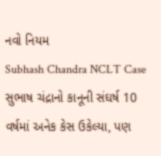નવો નિયમ
Subhash Chandra NCLT Case સુભાષ ચંદ્રાનો કાનૂની સંઘર્ષ 10 વર્ષમાં અનેક કેસ ઉકેલ્યા, પણ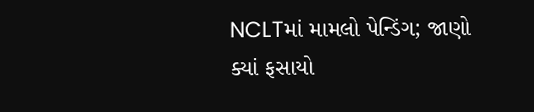NCLTમાં મામલો પેન્ડિંગ; જાણો ક્યાં ફસાયો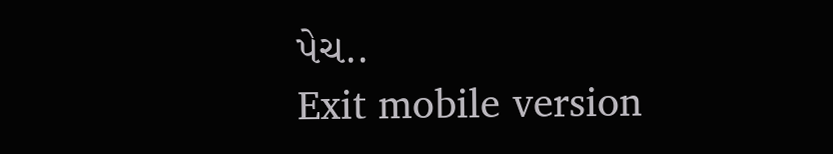પેચ..
Exit mobile version